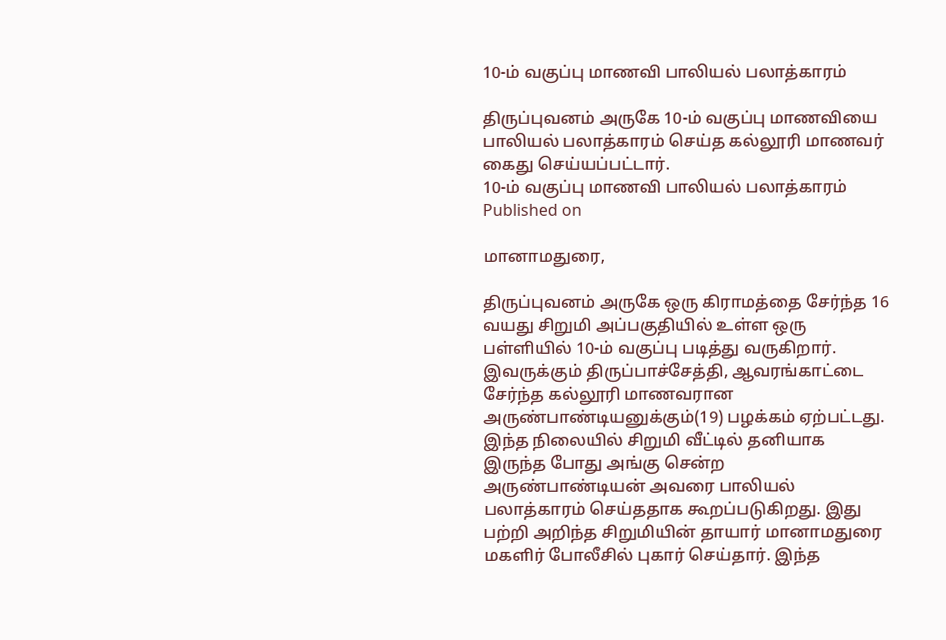10-ம் வகுப்பு மாணவி பாலியல் பலாத்காரம்

திருப்புவனம் அருகே 10-ம் வகுப்பு மாணவியை பாலியல் பலாத்காரம் செய்த கல்லூரி மாணவர் கைது செய்யப்பட்டார்.
10-ம் வகுப்பு மாணவி பாலியல் பலாத்காரம்
Published on

மானாமதுரை,

திருப்புவனம் அருகே ஒரு கிராமத்தை சேர்ந்த 16 வயது சிறுமி அப்பகுதியில் உள்ள ஒரு பள்ளியில் 10-ம் வகுப்பு படித்து வருகிறார். இவருக்கும் திருப்பாச்சேத்தி, ஆவரங்காட்டை சேர்ந்த கல்லூரி மாணவரான அருண்பாண்டியனுக்கும்(19) பழக்கம் ஏற்பட்டது. இந்த நிலையில் சிறுமி வீட்டில் தனியாக இருந்த போது அங்கு சென்ற அருண்பாண்டியன் அவரை பாலியல் பலாத்காரம் செய்ததாக கூறப்படுகிறது. இது பற்றி அறிந்த சிறுமியின் தாயார் மானாமதுரை மகளிர் போலீசில் புகார் செய்தார். இந்த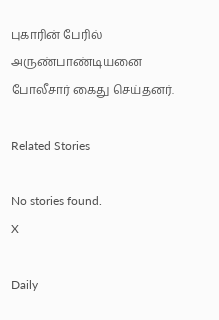புகாரின் பேரில் அருண்பாண்டியனை போலீசார் கைது செய்தனர்.

Related Stories

No stories found.
X

Daily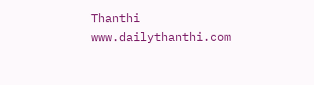Thanthi
www.dailythanthi.com